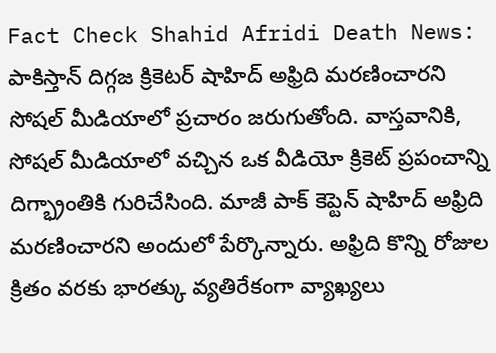Fact Check Shahid Afridi Death News: పాకిస్తాన్ దిగ్గజ క్రికెటర్ షాహిద్ అఫ్రిది మరణించారని సోషల్ మీడియాలో ప్రచారం జరుగుతోంది. వాస్తవానికి, సోషల్ మీడియాలో వచ్చిన ఒక వీడియో క్రికెట్ ప్రపంచాన్ని దిగ్భ్రాంతికి గురిచేసింది. మాజీ పాక్ కెప్టెన్ షాహిద్ అఫ్రిది మరణించారని అందులో పేర్కొన్నారు. అఫ్రిది కొన్ని రోజుల క్రితం వరకు భారత్కు వ్యతిరేకంగా వ్యాఖ్యలు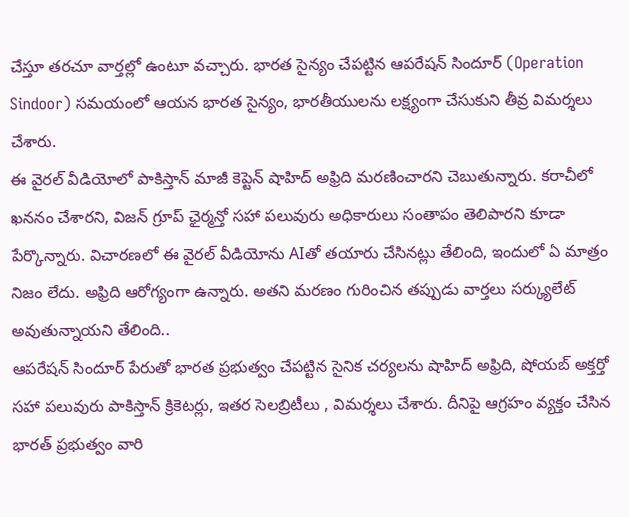చేస్తూ తరచూ వార్తల్లో ఉంటూ వచ్చారు. భారత సైన్యం చేపట్టిన ఆపరేషన్ సిందూర్ (Operation Sindoor) సమయంలో ఆయన భారత సైన్యం, భారతీయులను లక్ష్యంగా చేసుకుని తీవ్ర విమర్శలు చేశారు.
ఈ వైరల్ వీడియోలో పాకిస్తాన్ మాజీ కెప్టెన్ షాహిద్ అఫ్రిది మరణించారని చెబుతున్నారు. కరాచీలో ఖననం చేశారని, విజన్ గ్రూప్ ఛైర్మన్తో సహా పలువురు అధికారులు సంతాపం తెలిపారని కూడా పేర్కొన్నారు. విచారణలో ఈ వైరల్ వీడియోను AIతో తయారు చేసినట్లు తేలింది, ఇందులో ఏ మాత్రం నిజం లేదు. అఫ్రిది ఆరోగ్యంగా ఉన్నారు. అతని మరణం గురించిన తప్పుడు వార్తలు సర్క్యులేట్ అవుతున్నాయని తేలింది..
ఆపరేషన్ సిందూర్ పేరుతో భారత ప్రభుత్వం చేపట్టిన సైనిక చర్యలను షాహిద్ అఫ్రిది, షోయబ్ అక్తర్తో సహా పలువురు పాకిస్తాన్ క్రికెటర్లు, ఇతర సెలబ్రిటీలు , విమర్శలు చేశారు. దీనిపై ఆగ్రహం వ్యక్తం చేసిన భారత్ ప్రభుత్వం వారి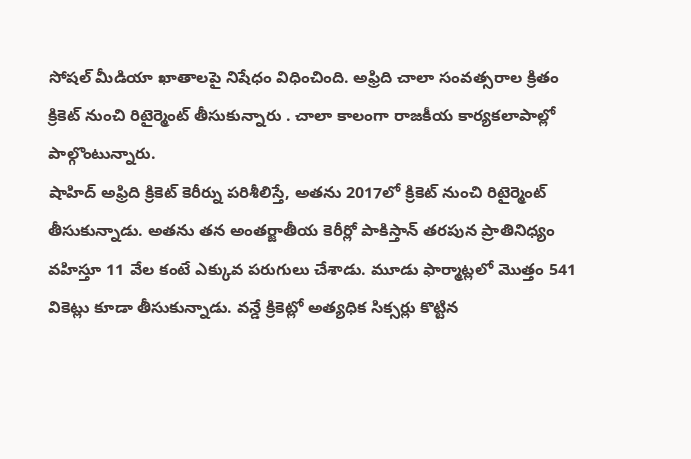సోషల్ మీడియా ఖాతాలపై నిషేధం విధించింది. అఫ్రిది చాలా సంవత్సరాల క్రితం క్రికెట్ నుంచి రిటైర్మెంట్ తీసుకున్నారు . చాలా కాలంగా రాజకీయ కార్యకలాపాల్లో పాల్గొంటున్నారు.
షాహిద్ అఫ్రిది క్రికెట్ కెరీర్ను పరిశీలిస్తే, అతను 2017లో క్రికెట్ నుంచి రిటైర్మెంట్ తీసుకున్నాడు. అతను తన అంతర్జాతీయ కెరీర్లో పాకిస్తాన్ తరపున ప్రాతినిధ్యం వహిస్తూ 11 వేల కంటే ఎక్కువ పరుగులు చేశాడు. మూడు ఫార్మాట్లలో మొత్తం 541 వికెట్లు కూడా తీసుకున్నాడు. వన్డే క్రికెట్లో అత్యధిక సిక్సర్లు కొట్టిన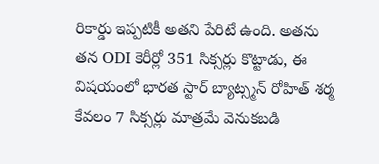రికార్డు ఇప్పటికీ అతని పేరిటే ఉంది. అతను తన ODI కెరీర్లో 351 సిక్సర్లు కొట్టాడు, ఈ విషయంలో భారత స్టార్ బ్యాట్స్మన్ రోహిత్ శర్మ కేవలం 7 సిక్సర్లు మాత్రమే వెనుకబడి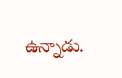ఉన్నాడు.